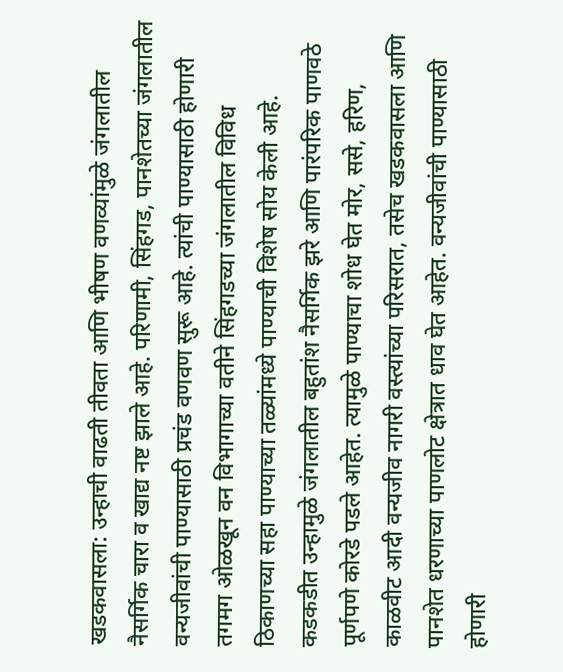खडकवासला: उन्हाची वाढती तीवता आणि भीषण वणव्यांमुळे जंगलातील नैसर्गिक चारा व खाद्य नष्ट झाले आहे. परिणामी, सिंहगड, पानशेतच्या जंगलातील वन्यजीवांची पाण्यासाठी प्रचंड वणवण सुरू आहे. त्यांची पाण्यासाठी होणारी तगमग ओळखून वन विभागाच्या वतीने सिंहगडच्या जंगलातील विविध ठिकाणच्या सहा पाण्याच्या तळ्यांमध्ये पाण्याची विशेष सोय केली आहे.
कडकडीत उन्हामुळे जंगलातील बहुतांश नैसर्गिक झरे आणि पारंपरिक पाणवठे पूर्णपणे कोरडे पडले आहेत. त्यामुळे पाण्याचा शोध घेत मोर, ससे, हरिण, काळवीट आदी वन्यजीव नागरी वस्त्यांच्या परिसरात, तसेच खडकवासला आणि पानशेत धरणाच्या पाणलोट क्षेत्रात धाव घेत आहेत. वन्यजीवांची पाण्यासाठी होणारी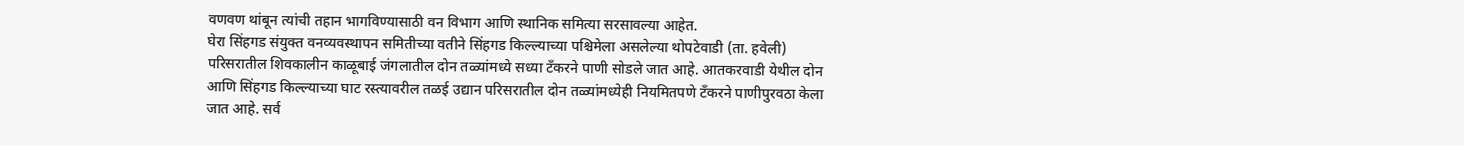वणवण थांबून त्यांची तहान भागविण्यासाठी वन विभाग आणि स्थानिक समित्या सरसावल्या आहेत.
घेरा सिंहगड संयुक्त वनव्यवस्थापन समितीच्या वतीने सिंहगड किल्ल्याच्या पश्चिमेला असलेल्या थोपटेवाडी (ता. हवेली) परिसरातील शिवकालीन काळूबाई जंगलातील दोन तळ्यांमध्ये सध्या टँकरने पाणी सोडले जात आहे. आतकरवाडी येथील दोन आणि सिंहगड किल्ल्याच्या घाट रस्त्यावरील तळई उद्यान परिसरातील दोन तळ्यांमध्येही नियमितपणे टँकरने पाणीपुरवठा केला जात आहे. सर्व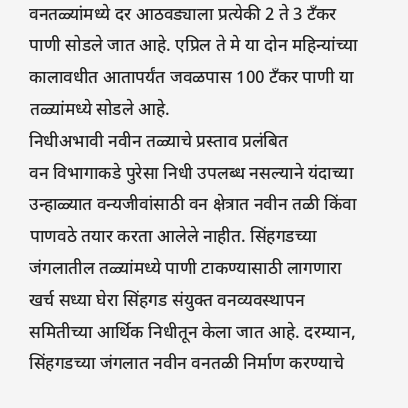वनतळ्यांमध्ये दर आठवड्याला प्रत्येकी 2 ते 3 टँकर पाणी सोडले जात आहे. एप्रिल ते मे या दोन महिन्यांच्या कालावधीत आतापर्यंत जवळपास 100 टँकर पाणी या तळ्यांमध्ये सोडले आहे.
निधीअभावी नवीन तळ्याचे प्रस्ताव प्रलंबित
वन विभागाकडे पुरेसा निधी उपलब्ध नसल्याने यंदाच्या उन्हाळ्यात वन्यजीवांसाठी वन क्षेत्रात नवीन तळी किंवा पाणवठे तयार करता आलेले नाहीत. सिंहगडच्या जंगलातील तळ्यांमध्ये पाणी टाकण्यासाठी लागणारा खर्च सध्या घेरा सिंहगड संयुक्त वनव्यवस्थापन समितीच्या आर्थिक निधीतून केला जात आहे. दरम्यान, सिंहगडच्या जंगलात नवीन वनतळी निर्माण करण्याचे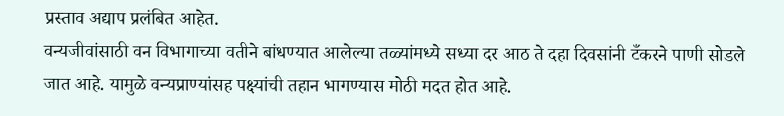प्रस्ताव अद्याप प्रलंबित आहेत.
वन्यजीवांसाठी वन विभागाच्या वतीने बांधण्यात आलेल्या तळ्यांमध्ये सध्या दर आठ ते दहा दिवसांनी टँकरने पाणी सोडले जात आहे. यामुळे वन्यप्राण्यांसह पक्ष्यांची तहान भागण्यास मोठी मदत होत आहे.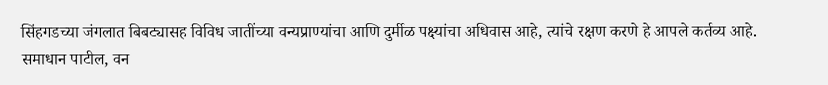सिंहगडच्या जंगलात बिबट्यासह विविध जातींच्या वन्यप्राण्यांचा आणि दुर्मीळ पक्ष्यांचा अधिवास आहे, त्यांचे रक्षण करणे हे आपले कर्तव्य आहे.
समाधान पाटील, वन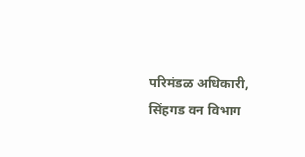परिमंडळ अधिकारी, सिंहगड वन विभाग